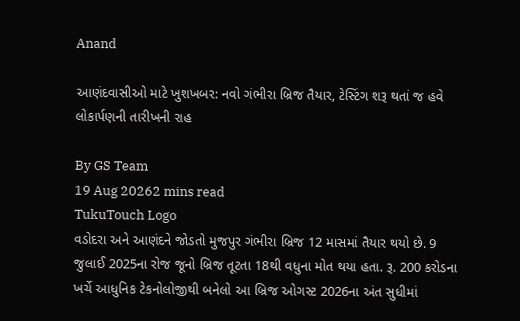Anand

આણંદવાસીઓ માટે ખુશખબર: નવો ગંભીરા બ્રિજ તૈયાર, ટેસ્ટિંગ શરૂ થતાં જ હવે લોકાર્પણની તારીખની રાહ

By GS Team
19 Aug 20262 mins read
TukuTouch Logo
વડોદરા અને આણંદને જોડતો મુજપુર ગંભીરા બ્રિજ 12 માસમાં તૈયાર થયો છે. 9 જુલાઈ 2025ના રોજ જૂનો બ્રિજ તૂટતા 18થી વધુના મોત થયા હતા. રૂ. 200 કરોડના ખર્ચે આધુનિક ટેકનોલોજીથી બનેલો આ બ્રિજ ઓગસ્ટ 2026ના અંત સુધીમાં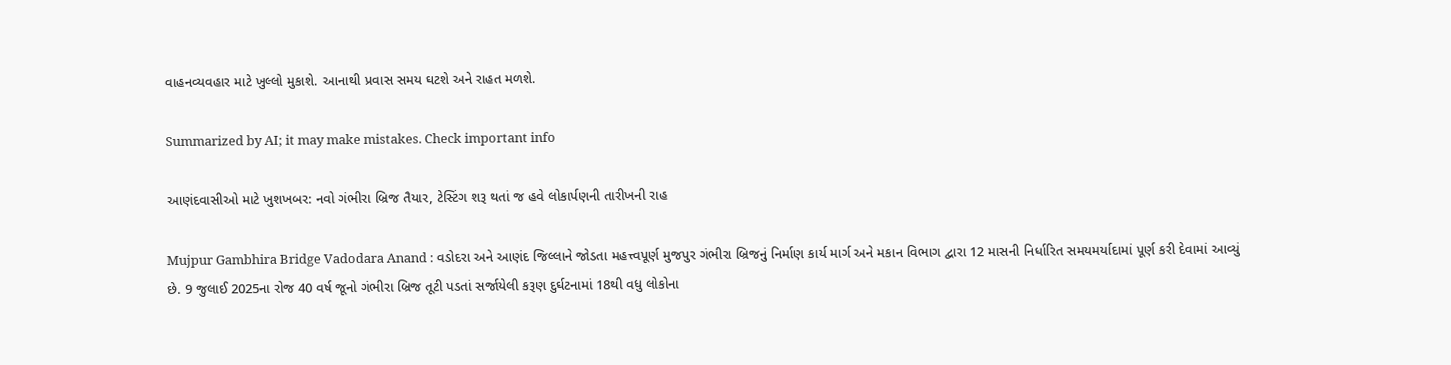વાહનવ્યવહાર માટે ખુલ્લો મુકાશે. આનાથી પ્રવાસ સમય ઘટશે અને રાહત મળશે.

Summarized by AI; it may make mistakes. Check important info

આણંદવાસીઓ માટે ખુશખબર: નવો ગંભીરા બ્રિજ તૈયાર, ટેસ્ટિંગ શરૂ થતાં જ હવે લોકાર્પણની તારીખની રાહ

Mujpur Gambhira Bridge Vadodara Anand : વડોદરા અને આણંદ જિલ્લાને જોડતા મહત્ત્વપૂર્ણ મુજપુર ગંભીરા બ્રિજનું નિર્માણ કાર્ય માર્ગ અને મકાન વિભાગ દ્વારા 12 માસની નિર્ધારિત સમયમર્યાદામાં પૂર્ણ કરી દેવામાં આવ્યું છે. 9 જુલાઈ 2025ના રોજ 40 વર્ષ જૂનો ગંભીરા બ્રિજ તૂટી પડતાં સર્જાયેલી કરૂણ દુર્ઘટનામાં 18થી વધુ લોકોના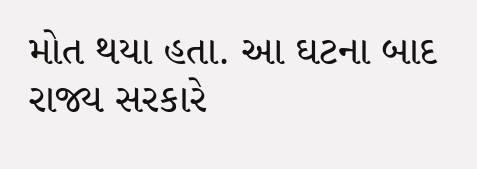મોત થયા હતા. આ ઘટના બાદ રાજ્ય સરકારે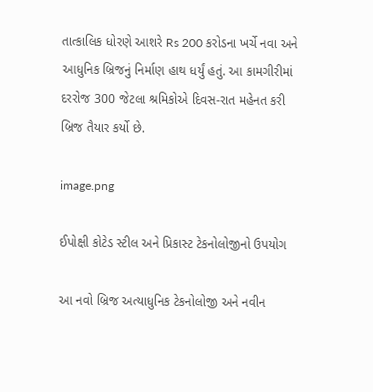તાત્કાલિક ધોરણે આશરે Rs 200 કરોડના ખર્ચે નવા અને આધુનિક બ્રિજનું નિર્માણ હાથ ધર્યું હતું. આ કામગીરીમાં દરરોજ 300 જેટલા શ્રમિકોએ દિવસ-રાત મહેનત કરી બ્રિજ તૈયાર કર્યો છે.

image.png

ઈપોક્ષી કોટેડ સ્ટીલ અને પ્રિકાસ્ટ ટેકનોલોજીનો ઉપયોગ

આ નવો બ્રિજ અત્યાધુનિક ટેકનોલોજી અને નવીન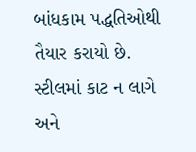બાંધકામ પદ્ધતિઓથી તૈયાર કરાયો છે. સ્ટીલમાં કાટ ન લાગે અને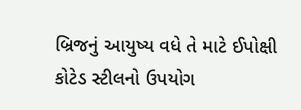બ્રિજનું આયુષ્ય વધે તે માટે ઈપોક્ષી કોટેડ સ્ટીલનો ઉપયોગ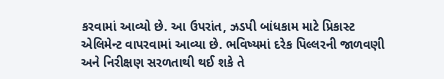કરવામાં આવ્યો છે. આ ઉપરાંત, ઝડપી બાંધકામ માટે પ્રિકાસ્ટ એલિમેન્ટ વાપરવામાં આવ્યા છે. ભવિષ્યમાં દરેક પિલ્લરની જાળવણી અને નિરીક્ષણ સરળતાથી થઈ શકે તે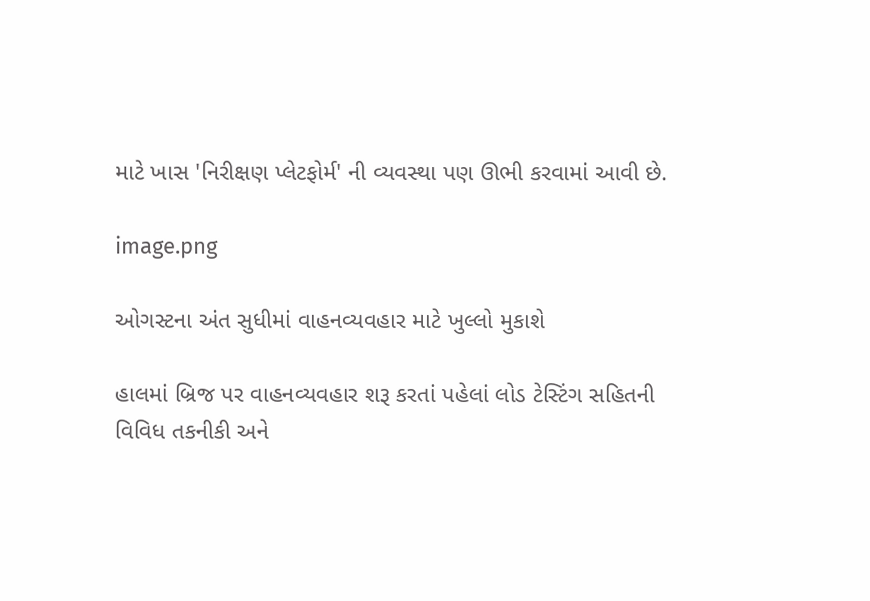માટે ખાસ 'નિરીક્ષણ પ્લેટફોર્મ' ની વ્યવસ્થા પણ ઊભી કરવામાં આવી છે.

image.png

ઓગસ્ટના અંત સુધીમાં વાહનવ્યવહાર માટે ખુલ્લો મુકાશે

હાલમાં બ્રિજ પર વાહનવ્યવહાર શરૂ કરતાં પહેલાં લોડ ટેસ્ટિંગ સહિતની વિવિધ તકનીકી અને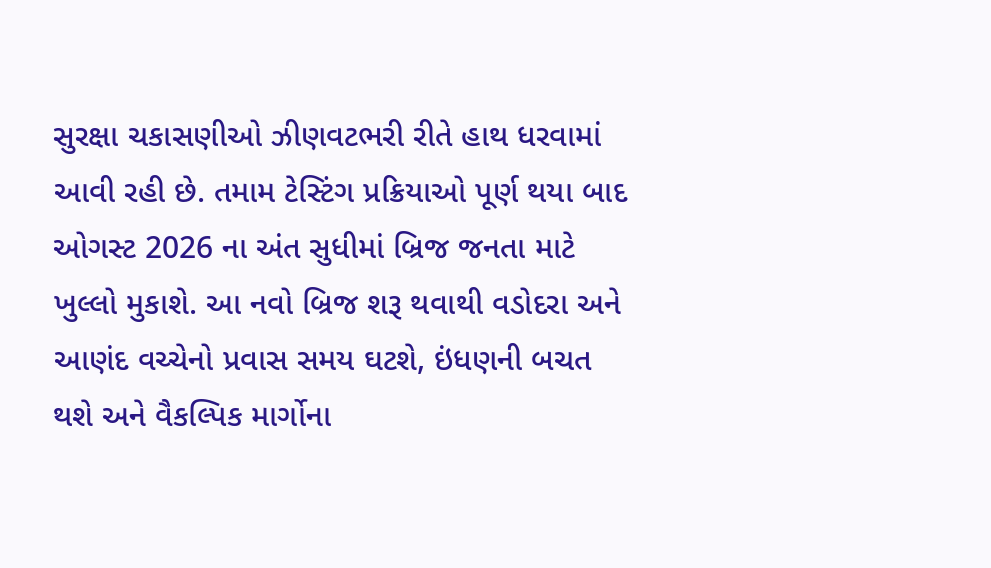સુરક્ષા ચકાસણીઓ ઝીણવટભરી રીતે હાથ ધરવામાં આવી રહી છે. તમામ ટેસ્ટિંગ પ્રક્રિયાઓ પૂર્ણ થયા બાદ ઓગસ્ટ 2026 ના અંત સુધીમાં બ્રિજ જનતા માટે ખુલ્લો મુકાશે. આ નવો બ્રિજ શરૂ થવાથી વડોદરા અને આણંદ વચ્ચેનો પ્રવાસ સમય ઘટશે, ઇંધણની બચત થશે અને વૈકલ્પિક માર્ગોના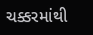ચક્કરમાંથી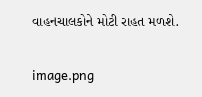વાહનચાલકોને મોટી રાહત મળશે.

image.png